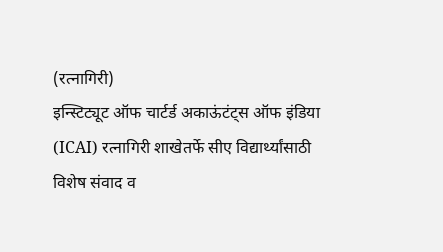(रत्नागिरी)
इन्स्टिट्यूट ऑफ चार्टर्ड अकाऊंटंट्स ऑफ इंडिया (ICAI) रत्नागिरी शाखेतर्फे सीए विद्यार्थ्यांसाठी विशेष संवाद व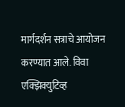मार्गदर्शन सत्राचे आयोजन करण्यात आले. विवा एक्झिक्युटिव्ह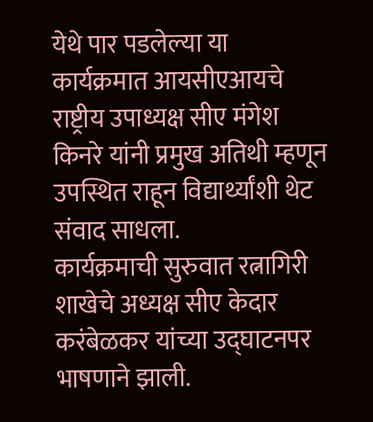येथे पार पडलेल्या या कार्यक्रमात आयसीएआयचे राष्ट्रीय उपाध्यक्ष सीए मंगेश किनरे यांनी प्रमुख अतिथी म्हणून उपस्थित राहून विद्यार्थ्यांशी थेट संवाद साधला.
कार्यक्रमाची सुरुवात रत्नागिरी शाखेचे अध्यक्ष सीए केदार करंबेळकर यांच्या उद्घाटनपर भाषणाने झाली.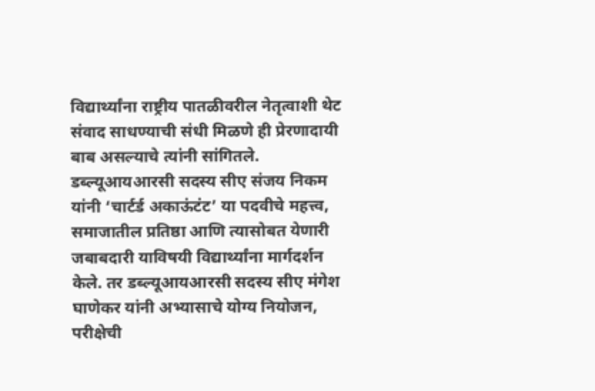विद्यार्थ्यांना राष्ट्रीय पातळीवरील नेतृत्वाशी थेट संवाद साधण्याची संधी मिळणे ही प्रेरणादायी बाब असल्याचे त्यांनी सांगितले.
डब्ल्यूआयआरसी सदस्य सीए संजय निकम यांनी ‘चार्टर्ड अकाऊंटंट’ या पदवीचे महत्त्व, समाजातील प्रतिष्ठा आणि त्यासोबत येणारी जबाबदारी याविषयी विद्यार्थ्यांना मार्गदर्शन केले. तर डब्ल्यूआयआरसी सदस्य सीए मंगेश घाणेकर यांनी अभ्यासाचे योग्य नियोजन, परीक्षेची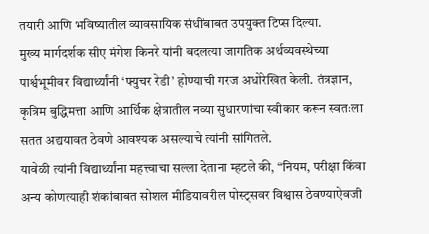तयारी आणि भविष्यातील व्यावसायिक संधींबाबत उपयुक्त टिप्स दिल्या.
मुख्य मार्गदर्शक सीए मंगेश किनरे यांनी बदलत्या जागतिक अर्थव्यवस्थेच्या पार्श्वभूमीवर विद्यार्थ्यांनी ‘फ्युचर रेडी’ होण्याची गरज अधोरेखित केली. तंत्रज्ञान, कृत्रिम बुद्धिमत्ता आणि आर्थिक क्षेत्रातील नव्या सुधारणांचा स्वीकार करून स्वतःला सतत अद्ययावत ठेवणे आवश्यक असल्याचे त्यांनी सांगितले.
यावेळी त्यांनी विद्यार्थ्यांना महत्त्वाचा सल्ला देताना म्हटले की, “नियम, परीक्षा किंवा अन्य कोणत्याही शंकांबाबत सोशल मीडियावरील पोस्ट्सवर विश्वास ठेवण्याऐवजी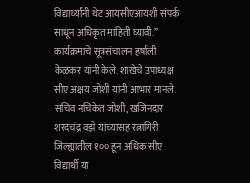विद्यार्थ्यांनी थेट आयसीएआयशी संपर्क साधून अधिकृत माहिती घ्यावी.”
कार्यक्रमाचे सूत्रसंचालन हर्षाली केळकर यांनी केले. शाखेचे उपाध्यक्ष सीए अक्षय जोशी यांनी आभार मानले. सचिव नचिकेत जोशी, खजिनदार शरदचंद्र वझे यांच्यासह रत्नागिरी जिल्ह्यातील १०० हून अधिक सीए विद्यार्थी या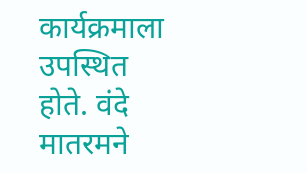कार्यक्रमाला उपस्थित होते. वंदे मातरमने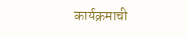कार्यक्रमाची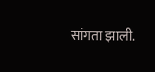सांगता झाली.